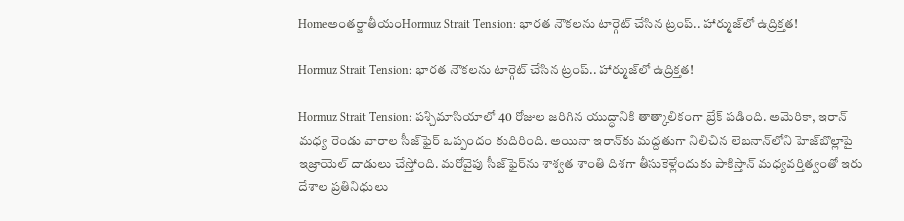Homeఅంతర్జాతీయంHormuz Strait Tension: భారత నౌకలను టార్గెట్‌ చేసిన ట్రంప్‌.. హార్ముజ్‌లో ఉద్రిక్తత!

Hormuz Strait Tension: భారత నౌకలను టార్గెట్‌ చేసిన ట్రంప్‌.. హార్ముజ్‌లో ఉద్రిక్తత!

Hormuz Strait Tension: పశ్చిమాసియాలో 40 రోజుల జరిగిన యుద్ధానికి తాత్కాలికంగా బ్రేక్‌ పడింది. అమెరికా, ఇరాన్‌ మధ్య రెండు వారాల సీజ్‌ఫైర్‌ ఒప్పందం కుదిరింది. అయినా ఇరాన్‌కు మద్దతుగా నిలిచిన లెబనాన్‌లోని హెజ్‌బొల్లాపై ఇజ్రాయెల్‌ దాడులు చేస్తోంది. మరోవైపు సీజ్‌ఫైర్‌ను శాశ్వత శాంతి దిశగా తీసుకెళ్లేందుకు పాకిస్తాన్‌ మధ్యవర్తిత్వంతో ఇరు దేశాల ప్రతినిధులు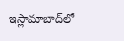ఇస్లామాబాద్‌లో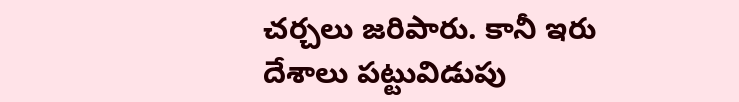చర్చలు జరిపారు. కానీ ఇరు దేశాలు పట్టువిడుపు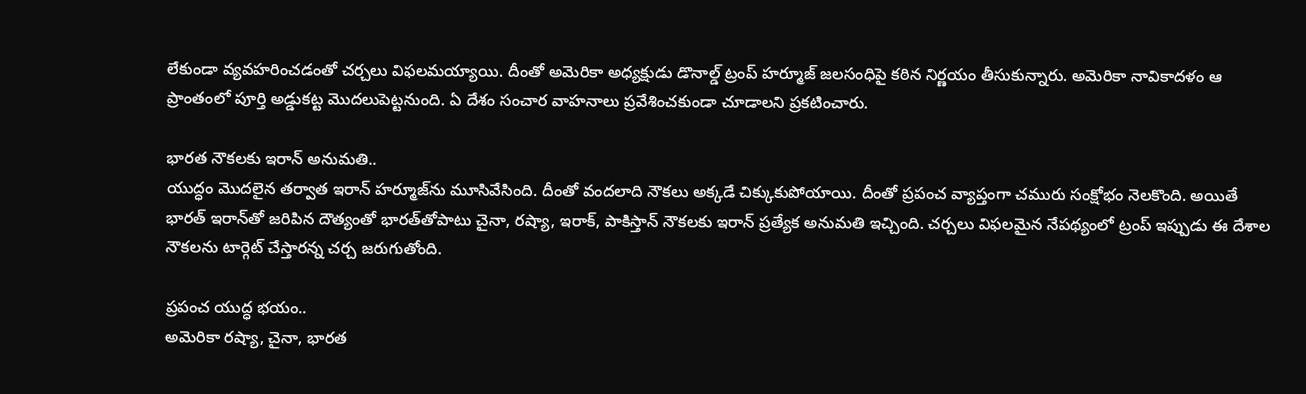లేకుండా వ్యవహరించడంతో చర్చలు విఫలమయ్యాయి. దీంతో అమెరికా అధ్యక్షుడు డొనాల్డ్‌ ట్రంప్‌ హర్మూజ్‌ జలసంధిపై కఠిన నిర్ణయం తీసుకున్నారు. అమెరికా నావికాదళం ఆ ప్రాంతంలో పూర్తి అడ్డుకట్ట మొదలుపెట్టనుంది. ఏ దేశం సంచార వాహనాలు ప్రవేశించకుండా చూడాలని ప్రకటించారు.

భారత నౌకలకు ఇరాన్‌ అనుమతి..
యుద్ధం మొదలైన తర్వాత ఇరాన్‌ హర్మూజ్‌ను మూసివేసింది. దీంతో వందలాది నౌకలు అక్కడే చిక్కుకుపోయాయి. దీంతో ప్రపంచ వ్యాప్తంగా చమురు సంక్షోభం నెలకొంది. అయితే భారత్‌ ఇరాన్‌తో జరిపిన దౌత్యంతో భారత్‌తోపాటు చైనా, రష్యా, ఇరాక్, పాకిస్తాన్‌ నౌకలకు ఇరాన్‌ ప్రత్యేక అనుమతి ఇచ్చింది. చర్చలు విఫలమైన నేపథ్యంలో ట్రంప్‌ ఇప్పుడు ఈ దేశాల నౌకలను టార్గెట్‌ చేస్తారన్న చర్చ జరుగుతోంది.

ప్రపంచ యుద్ధ భయం..
అమెరికా రష్యా, చైనా, భారత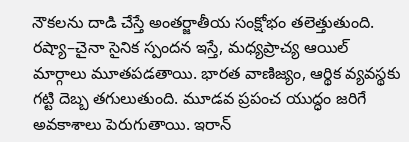నౌకలను దాడి చేస్తే అంతర్జాతీయ సంక్షోభం తలెత్తుతుంది. రష్యా–చైనా సైనిక స్పందన ఇస్తే, మధ్యప్రాచ్య ఆయిల్‌ మార్గాలు మూతపడతాయి. భారత వాణిజ్యం, ఆర్థిక వ్యవస్థకు గట్టి దెబ్బ తగులుతుంది. మూడవ ప్రపంచ యుద్ధం జరిగే అవకాశాలు పెరుగుతాయి. ఇరాన్‌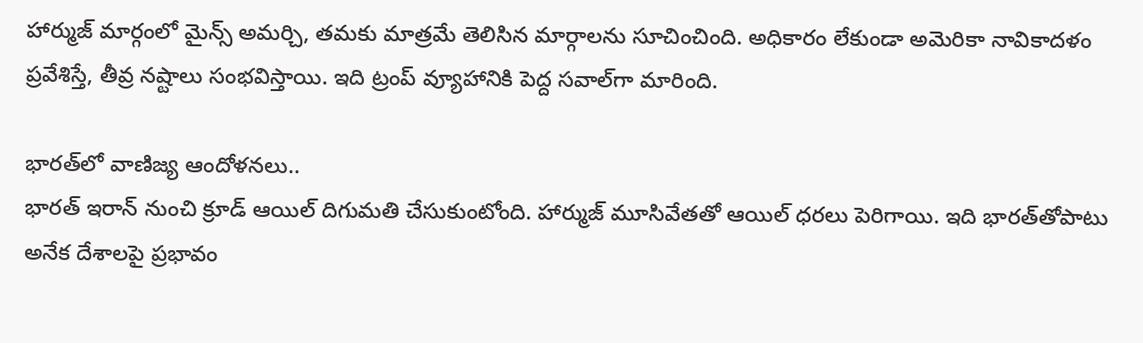హార్ముజ్‌ మార్గంలో మైన్స్‌ అమర్చి, తమకు మాత్రమే తెలిసిన మార్గాలను సూచించింది. అధికారం లేకుండా అమెరికా నావికాదళం ప్రవేశిస్తే, తీవ్ర నష్టాలు సంభవిస్తాయి. ఇది ట్రంప్‌ వ్యూహానికి పెద్ద సవాల్‌గా మారింది.

భారత్‌లో వాణిజ్య ఆందోళనలు..
భారత్‌ ఇరాన్‌ నుంచి క్రూడ్‌ ఆయిల్‌ దిగుమతి చేసుకుంటోంది. హార్ముజ్‌ మూసివేతతో ఆయిల్‌ ధరలు పెరిగాయి. ఇది భారత్‌తోపాటు అనేక దేశాలపై ప్రభావం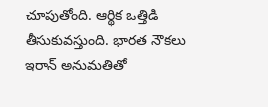చూపుతోంది. ఆర్థిక ఒత్తిడి తీసుకువస్తుంది. భారత నౌకలు ఇరాన్‌ అనుమతితో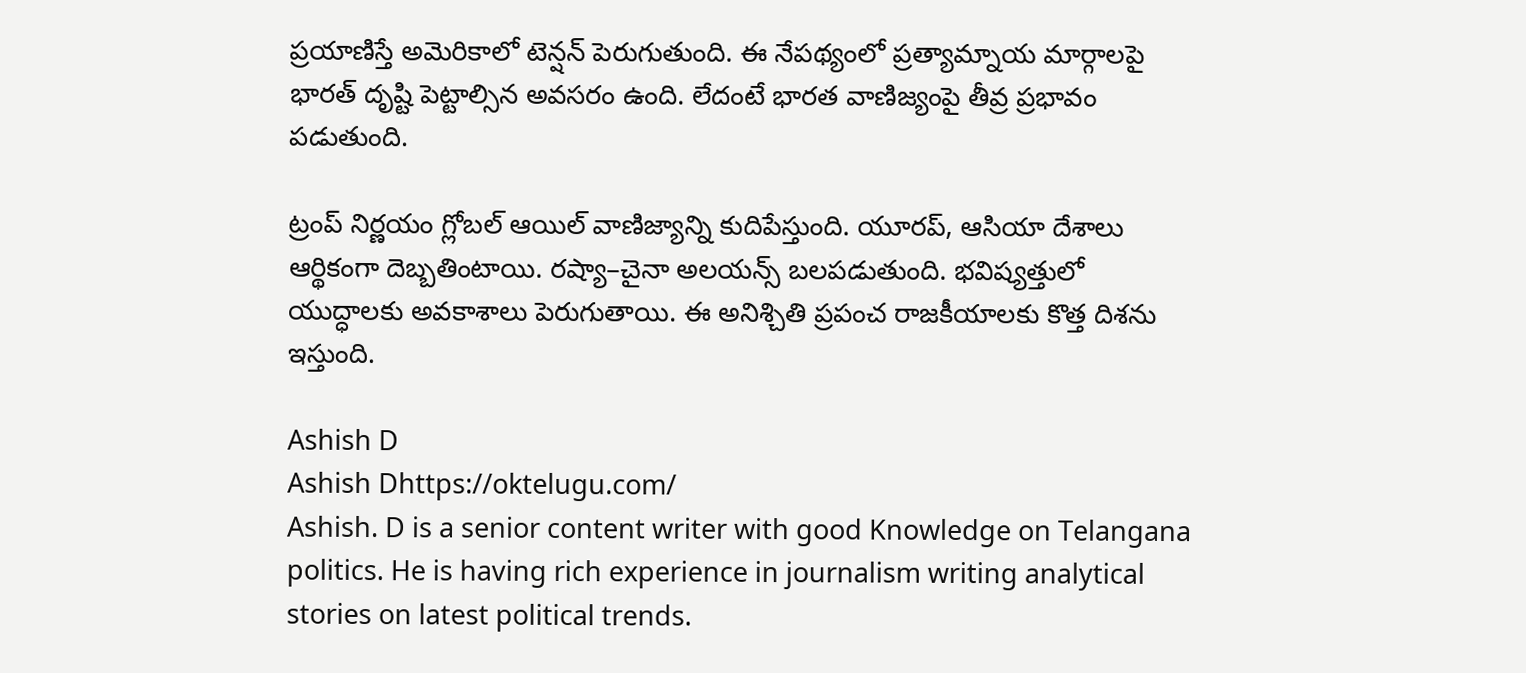ప్రయాణిస్తే అమెరికాలో టెన్షన్‌ పెరుగుతుంది. ఈ నేపథ్యంలో ప్రత్యామ్నాయ మార్గాలపై భారత్‌ దృష్టి పెట్టాల్సిన అవసరం ఉంది. లేదంటే భారత వాణిజ్యంపై తీవ్ర ప్రభావం పడుతుంది.

ట్రంప్‌ నిర్ణయం గ్లోబల్‌ ఆయిల్‌ వాణిజ్యాన్ని కుదిపేస్తుంది. యూరప్, ఆసియా దేశాలు ఆర్థికంగా దెబ్బతింటాయి. రష్యా–చైనా అలయన్స్‌ బలపడుతుంది. భవిష్యత్తులో యుద్ధాలకు అవకాశాలు పెరుగుతాయి. ఈ అనిశ్చితి ప్రపంచ రాజకీయాలకు కొత్త దిశను ఇస్తుంది.

Ashish D
Ashish Dhttps://oktelugu.com/
Ashish. D is a senior content writer with good Knowledge on Telangana politics. He is having rich experience in journalism writing analytical stories on latest political trends.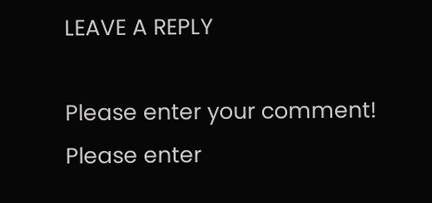LEAVE A REPLY

Please enter your comment!
Please enter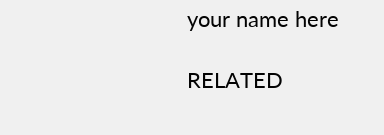your name here

RELATED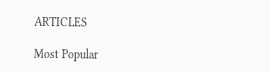ARTICLES

Most Popular